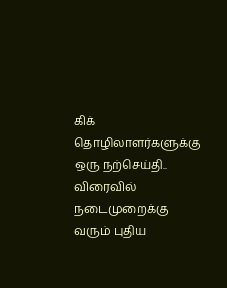கிக் தொழிலாளர்களுக்கு ஒரு நற்செய்தி.. விரைவில் நடைமுறைக்கு வரும் புதிய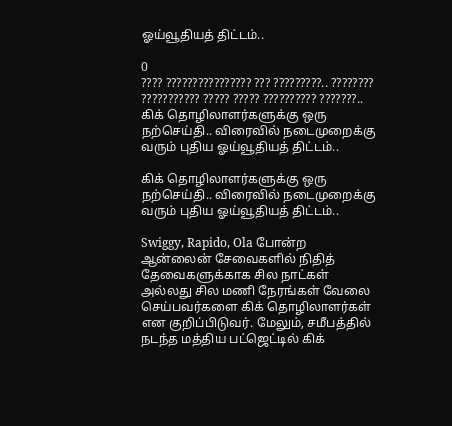ஓய்வூதியத் திட்டம்..

0
???? ???????????????? ??? ?????????.. ???????? ??????????? ????? ????? ?????????? ???????..
கிக் தொழிலாளர்களுக்கு ஒரு நற்செய்தி.. விரைவில் நடைமுறைக்கு வரும் புதிய ஓய்வூதியத் திட்டம்..

கிக் தொழிலாளர்களுக்கு ஒரு நற்செய்தி.. விரைவில் நடைமுறைக்கு வரும் புதிய ஓய்வூதியத் திட்டம்..

Swiggy, Rapido, Ola போன்ற ஆன்லைன் சேவைகளில் நிதித் தேவைகளுக்காக சில நாட்கள் அல்லது சில மணி நேரங்கள் வேலை செய்பவர்களை கிக் தொழிலாளர்கள் என குறிப்பிடுவர். மேலும், சமீபத்தில் நடந்த மத்திய பட்ஜெட்டில் கிக்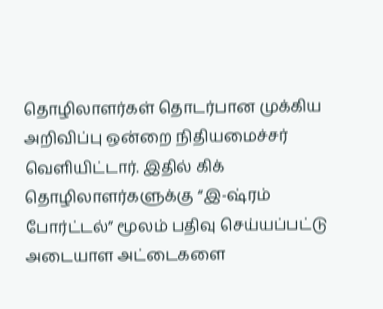தொழிலாளர்கள் தொடர்பான முக்கிய அறிவிப்பு ஒன்றை நிதியமைச்சர் வெளியிட்டார். இதில் கிக் தொழிலாளர்களுக்கு “இ-ஷ்ரம் போர்ட்டல்” மூலம் பதிவு செய்யப்பட்டு அடையாள அட்டைகளை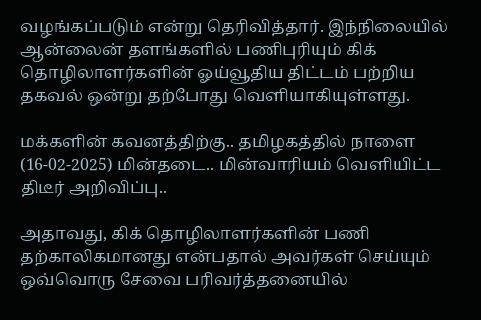வழங்கப்படும் என்று தெரிவித்தார். இந்நிலையில் ஆன்லைன் தளங்களில் பணிபுரியும் கிக் தொழிலாளர்களின் ஓய்வூதிய திட்டம் பற்றிய தகவல் ஒன்று தற்போது வெளியாகியுள்ளது.

மக்களின் கவனத்திற்கு.. தமிழகத்தில் நாளை (16-02-2025) மின்தடை.. மின்வாரியம் வெளியிட்ட திடீர் அறிவிப்பு..

அதாவது, கிக் தொழிலாளர்களின் பணி தற்காலிகமானது என்பதால் அவர்கள் செய்யும் ஒவ்வொரு சேவை பரிவர்த்தனையில்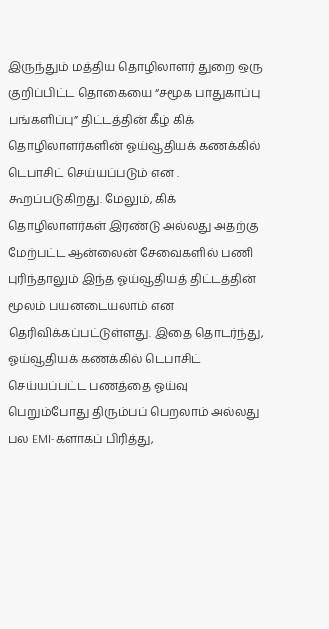இருந்தும் மத்திய தொழிலாளர் துறை ஒரு குறிப்பிட்ட தொகையை “சமூக பாதுகாப்பு பங்களிப்பு” திட்டத்தின் கீழ் கிக் தொழிலாளர்களின் ஓய்வூதியக் கணக்கில் டெபாசிட் செய்யப்படும் என . கூறப்படுகிறது. மேலும், கிக் தொழிலாளர்கள் இரண்டு அல்லது அதற்கு மேற்பட்ட ஆன்லைன் சேவைகளில் பணி புரிந்தாலும் இந்த ஓய்வூதியத் திட்டத்தின் மூலம் பயனடையலாம் என தெரிவிக்கப்பட்டுள்ளது. இதை தொடர்ந்து, ஓய்வூதியக் கணக்கில் டெபாசிட் செய்யப்பட்ட பணத்தை ஓய்வு பெறும்போது திரும்பப் பெறலாம் அல்லது பல EMI-களாகப் பிரித்து,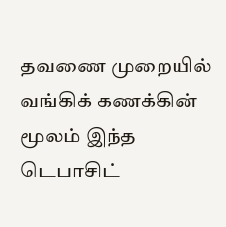தவணை முறையில் வங்கிக் கணக்கின் மூலம் இந்த டெபாசிட்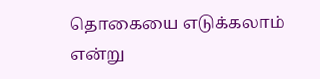தொகையை எடுக்கலாம் என்று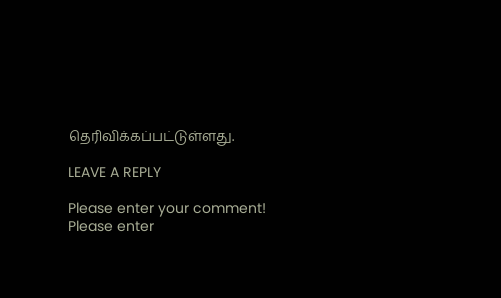தெரிவிக்கப்பட்டுள்ளது.

LEAVE A REPLY

Please enter your comment!
Please enter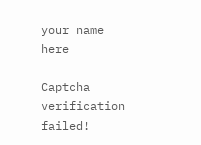your name here

Captcha verification failed!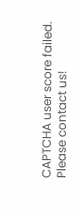CAPTCHA user score failed. Please contact us!